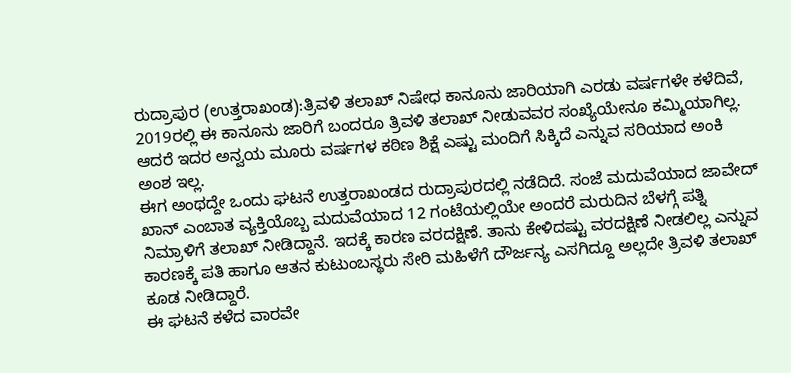ರುದ್ರಾಪುರ (ಉತ್ತರಾಖಂಡ):ತ್ರಿವಳಿ ತಲಾಖ್ ನಿಷೇಧ ಕಾನೂನು ಜಾರಿಯಾಗಿ ಎರಡು ವರ್ಷಗಳೇ ಕಳೆದಿವೆ, 2019ರಲ್ಲಿ ಈ ಕಾನೂನು ಜಾರಿಗೆ ಬಂದರೂ ತ್ರಿವಳಿ ತಲಾಖ್‌ ನೀಡುವವರ ಸಂಖ್ಯೆಯೇನೂ ಕಮ್ಮಿಯಾಗಿಲ್ಲ. ಆದರೆ ಇದರ ಅನ್ವಯ ಮೂರು ವರ್ಷಗಳ ಕಠಿಣ ಶಿಕ್ಷೆ ಎಷ್ಟು ಮಂದಿಗೆ ಸಿ‌ಕ್ಕಿದೆ ಎನ್ನುವ ಸರಿಯಾದ ಅಂಕಿ ಅಂಶ ಇಲ್ಲ.
ಈಗ ಅಂಥದ್ದೇ ಒಂದು ಘಟನೆ ಉತ್ತರಾಖಂಡದ ರುದ್ರಾಪುರದಲ್ಲಿ ನಡೆದಿದೆ. ಸಂಜೆ ಮದುವೆಯಾದ ಜಾವೇದ್‌ ಖಾನ್ ಎಂಬಾತ ವ್ಯಕ್ತಿಯೊಬ್ಬ ಮದುವೆಯಾದ 12 ಗಂಟೆಯಲ್ಲಿಯೇ ಅಂದರೆ ಮರುದಿನ ಬೆಳಗ್ಗೆ ಪತ್ನಿ ನಿಮ್ರಾಳಿಗೆ ತಲಾಖ್‌ ನೀಡಿದ್ದಾನೆ. ಇದಕ್ಕೆ ಕಾರಣ ವರದಕ್ಷಿಣೆ. ತಾನು ಕೇಳಿದಷ್ಟು ವರದಕ್ಷಿಣೆ ನೀಡಲಿಲ್ಲ ಎನ್ನುವ ಕಾರಣಕ್ಕೆ ಪತಿ ಹಾಗೂ ಆತನ ಕುಟುಂಬಸ್ಥರು ಸೇರಿ ಮಹಿಳೆಗೆ ದೌರ್ಜನ್ಯ ಎಸಗಿದ್ದೂ ಅಲ್ಲದೇ ತ್ರಿವಳಿ ತಲಾಖ್‌ ಕೂಡ ನೀಡಿದ್ದಾರೆ.
ಈ ಘಟನೆ ಕಳೆದ ವಾರವೇ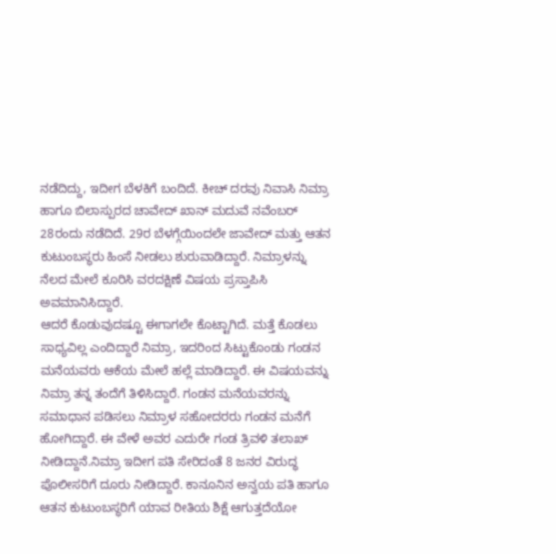ನಡೆದಿದ್ದು, ಇದೀಗ ಬೆಳಕಿಗೆ ಬಂದಿದೆ. ಕೀಚ್‌ ದರವು ನಿವಾಸಿ ನಿಮ್ರಾ ಹಾಗೂ ಬಿಲಾಸ್ಪುರದ ಚಾವೇದ್‌ ಖಾನ್ ಮದುವೆ ನವೆಂಬರ್ 28ರಂದು ನಡೆದಿದೆ. 29ರ ಬೆಳಗ್ಗೆಯಿಂದಲೇ ಜಾವೇದ್‌ ಮತ್ತು ಆತನ ಕುಟುಂಬಸ್ಥರು ಹಿಂಸೆ ನೀಡಲು ಶುರುವಾಡಿದ್ದಾರೆ. ನಿಮ್ರಾಳನ್ನು ನೆಲದ ಮೇಲೆ ಕೂರಿಸಿ ವರದಕ್ಷಿಣೆ ವಿಷಯ ಪ್ರಸ್ತಾಪಿಸಿ ಅವಮಾನಿಸಿದ್ದಾರೆ.
ಆದರೆ ಕೊಡುವುದಷ್ಟೂ ಈಗಾಗಲೇ ಕೊಟ್ಟಾಗಿದೆ. ಮತ್ತೆ ಕೊಡಲು ಸಾಧ್ಯವಿಲ್ಲ ಎಂದಿದ್ದಾರೆ ನಿಮ್ರಾ, ಇದರಿಂದ ಸಿಟ್ಟುಕೊಂಡು ಗಂಡನ ಮನೆಯವರು ಆಕೆಯ ಮೇಲೆ ಹಲ್ಲೆ ಮಾಡಿದ್ದಾರೆ. ಈ ವಿಷಯವನ್ನು ನಿಮ್ರಾ ತನ್ನ ತಂದೆಗೆ ತಿಳಿಸಿದ್ದಾರೆ. ಗಂಡನ ಮನೆಯವರನ್ನು ಸಮಾಧಾನ ಪಡಿಸಲು ನಿಮ್ರಾಳ ಸಹೋದರರು ಗಂಡನ ಮನೆಗೆ ಹೋಗಿದ್ದಾರೆ. ಈ ವೇಳೆ ಅವರ ಎದುರೇ ಗಂಡ ತ್ರಿವಳಿ ತಲಾಖ್‌ ನೀಡಿದ್ದಾನೆ.ನಿಮ್ರಾ ಇದೀಗ ಪತಿ ಸೇರಿದಂತೆ 8 ಜನರ ವಿರುದ್ಧ ಪೊಲೀಸರಿಗೆ ದೂರು ನೀಡಿದ್ದಾರೆ. ಕಾನೂನಿನ ಅನ್ವಯ ಪತಿ ಹಾಗೂ ಆತನ ಕುಟುಂಬಸ್ಥರಿಗೆ ಯಾವ ರೀತಿಯ ಶಿಕ್ಷೆ ಆಗುತ್ತದೆಯೋ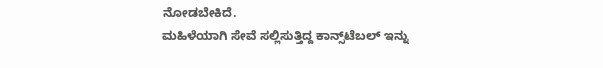ನೋಡಬೇಕಿದೆ.
ಮಹಿಳೆಯಾಗಿ ಸೇವೆ ಸಲ್ಲಿಸುತ್ತಿದ್ದ ಕಾನ್ಸ್‌ಟೆಬಲ್‌ ಇನ್ನು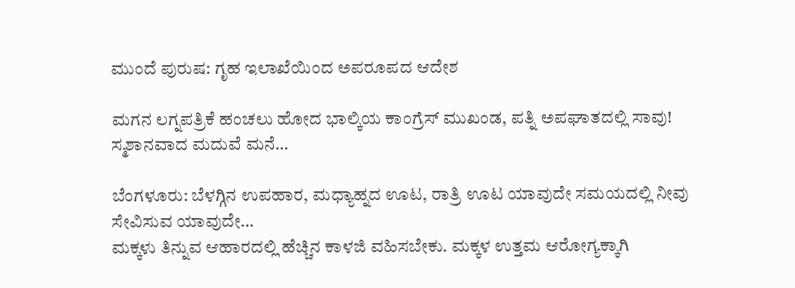ಮುಂದೆ ಪುರುಷ: ಗೃಹ ಇಲಾಖೆಯಿಂದ ಅಪರೂಪದ ಆದೇಶ

ಮಗನ ಲಗ್ನಪತ್ರಿಕೆ ಹಂಚಲು ಹೋದ ಭಾಲ್ಕಿಯ ಕಾಂಗ್ರೆಸ್‌ ಮುಖಂಡ, ಪತ್ನಿ ಅಪಘಾತದಲ್ಲಿ ಸಾವು! ಸ್ಮಶಾನವಾದ ಮದುವೆ ಮನೆ…

ಬೆಂಗಳೂರು: ಬೆಳಗ್ಗಿನ ಉಪಹಾರ, ಮಧ್ಯಾಹ್ನದ ಊಟ, ರಾತ್ರಿ ಊಟ ಯಾವುದೇ ಸಮಯದಲ್ಲಿ ನೀವು ಸೇವಿಸುವ ಯಾವುದೇ…
ಮಕ್ಕಳು ತಿನ್ನುವ ಆಹಾರದಲ್ಲಿ ಹೆಚ್ಚಿನ ಕಾಳಜಿ ವಹಿಸಬೇಕು. ಮಕ್ಕಳ ಉತ್ತಮ ಆರೋಗ್ಯಕ್ಕಾಗಿ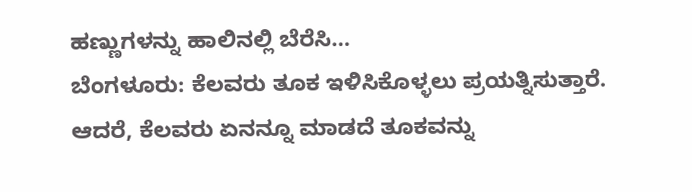ಹಣ್ಣುಗಳನ್ನು ಹಾಲಿನಲ್ಲಿ ಬೆರೆಸಿ…
ಬೆಂಗಳೂರು: ಕೆಲವರು ತೂಕ ಇಳಿಸಿಕೊಳ್ಳಲು ಪ್ರಯತ್ನಿಸುತ್ತಾರೆ. ಆದರೆ, ಕೆಲವರು ಏನನ್ನೂ ಮಾಡದೆ ತೂಕವನ್ನು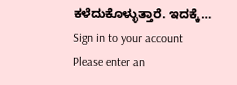ಕಳೆದುಕೊಳ್ಳುತ್ತಾರೆ. ಇದಕ್ಕೆ…
Sign in to your account
Please enter an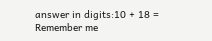answer in digits:10 + 18 =
Remember me